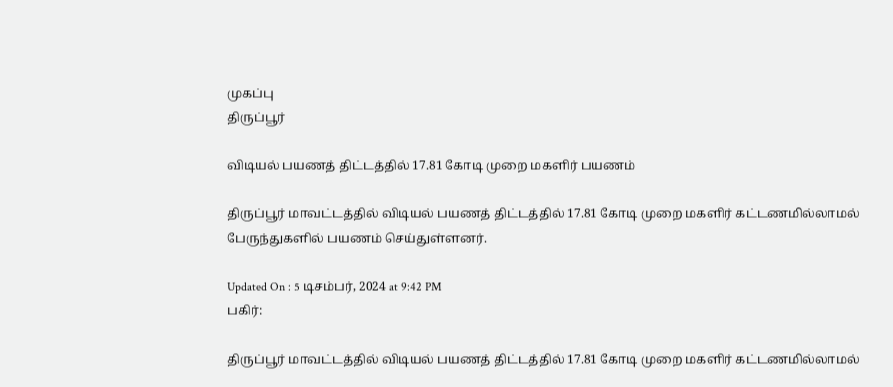முகப்பு
திருப்பூர்

விடியல் பயணத் திட்டத்தில் 17.81 கோடி முறை மகளிர் பயணம்

திருப்பூர் மாவட்டத்தில் விடியல் பயணத் திட்டத்தில் 17.81 கோடி முறை மகளிர் கட்டணமில்லாமல் பேருந்துகளில் பயணம் செய்துள்ளனர்.

Updated On : 5 டிசம்பர், 2024 at 9:42 PM
பகிர்:

திருப்பூர் மாவட்டத்தில் விடியல் பயணத் திட்டத்தில் 17.81 கோடி முறை மகளிர் கட்டணமில்லாமல்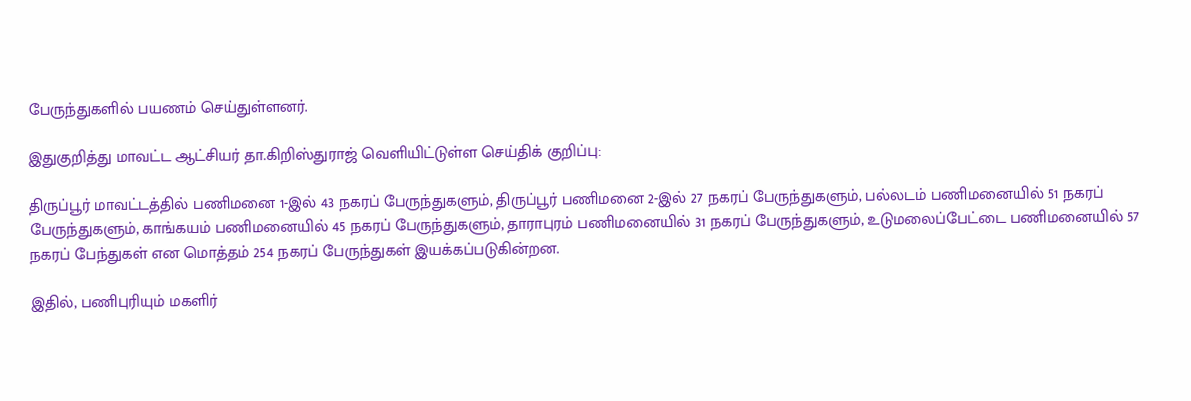பேருந்துகளில் பயணம் செய்துள்ளனர்.

இதுகுறித்து மாவட்ட ஆட்சியர் தா.கிறிஸ்துராஜ் வெளியிட்டுள்ள செய்திக் குறிப்பு:

திருப்பூர் மாவட்டத்தில் பணிமனை 1-இல் 43 நகரப் பேருந்துகளும், திருப்பூர் பணிமனை 2-இல் 27 நகரப் பேருந்துகளும், பல்லடம் பணிமனையில் 51 நகரப் பேருந்துகளும், காங்கயம் பணிமனையில் 45 நகரப் பேருந்துகளும், தாராபுரம் பணிமனையில் 31 நகரப் பேருந்துகளும், உடுமலைப்பேட்டை பணிமனையில் 57 நகரப் பேந்துகள் என மொத்தம் 254 நகரப் பேருந்துகள் இயக்கப்படுகின்றன.

இதில், பணிபுரியும் மகளிர்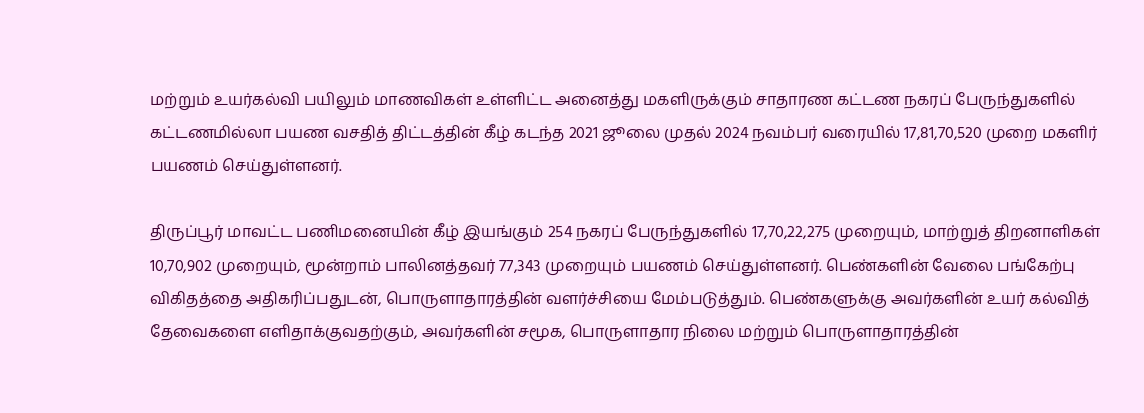மற்றும் உயர்கல்வி பயிலும் மாணவிகள் உள்ளிட்ட அனைத்து மகளிருக்கும் சாதாரண கட்டண நகரப் பேருந்துகளில் கட்டணமில்லா பயண வசதித் திட்டத்தின் கீழ் கடந்த 2021 ஜூலை முதல் 2024 நவம்பர் வரையில் 17,81,70,520 முறை மகளிர் பயணம் செய்துள்ளனர்.

திருப்பூர் மாவட்ட பணிமனையின் கீழ் இயங்கும் 254 நகரப் பேருந்துகளில் 17,70,22,275 முறையும், மாற்றுத் திறனாளிகள் 10,70,902 முறையும், மூன்றாம் பாலினத்தவர் 77,343 முறையும் பயணம் செய்துள்ளனர். பெண்களின் வேலை பங்கேற்பு விகிதத்தை அதிகரிப்பதுடன், பொருளாதாரத்தின் வளர்ச்சியை மேம்படுத்தும். பெண்களுக்கு அவர்களின் உயர் கல்வித் தேவைகளை எளிதாக்குவதற்கும், அவர்களின் சமூக, பொருளாதார நிலை மற்றும் பொருளாதாரத்தின்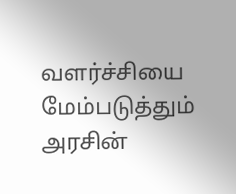வளர்ச்சியை மேம்படுத்தும் அரசின்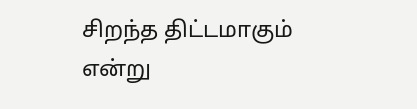சிறந்த திட்டமாகும் என்று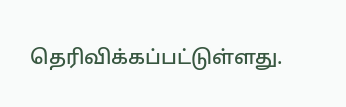தெரிவிக்கப்பட்டுள்ளது.